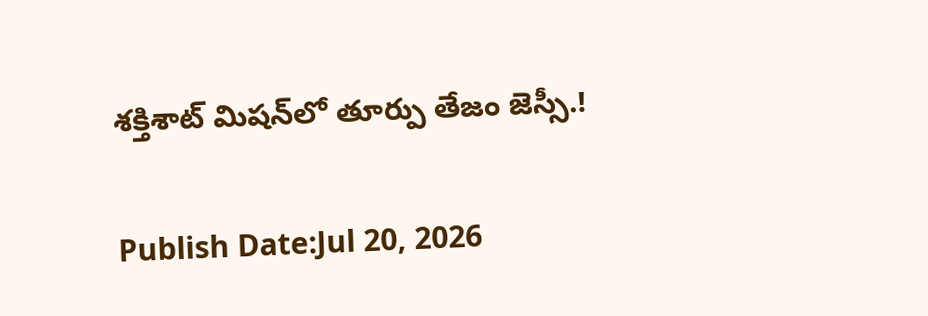శక్తిశాట్ మిషన్‌లో తూర్పు తేజం జెస్సీ.!

Publish Date:Jul 20, 2026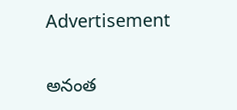Advertisement

అనంత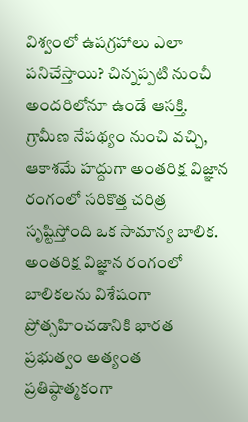విశ్వంలో ఉపగ్రహాలు ఎలా పనిచేస్తాయి? చిన్నప్పటి నుంచీ అందరిలోనూ ఉండే ఆసక్తి.    గ్రామీణ నేపథ్యం నుంచి వచ్చి, ఆకాశమే హద్దుగా అంతరిక్ష విజ్ఞాన రంగంలో సరికొత్త చరిత్ర సృష్టిస్తోంది ఒక సామాన్య బాలిక. అంతరిక్ష విజ్ఞాన రంగంలో బాలికలను విశేషంగా ప్రోత్సహించడానికి భారత ప్రభుత్వం అత్యంత ప్రతిష్ఠాత్మకంగా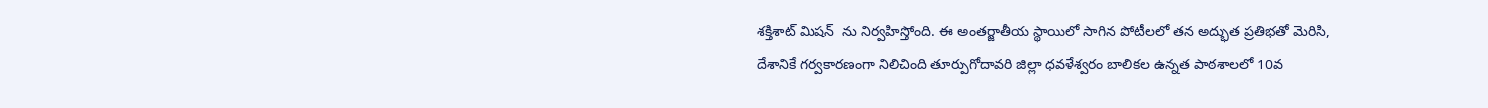శక్తిశాట్ మిషన్  ను నిర్వహిస్తోంది. ఈ అంతర్జాతీయ స్థాయిలో సాగిన పోటీలలో తన అద్భుత ప్రతిభతో మెరిసి, దేశానికే గర్వకారణంగా నిలిచింది తూర్పుగోదావరి జిల్లా ధవళేశ్వరం బాలికల ఉన్నత పాఠశాలలో 10వ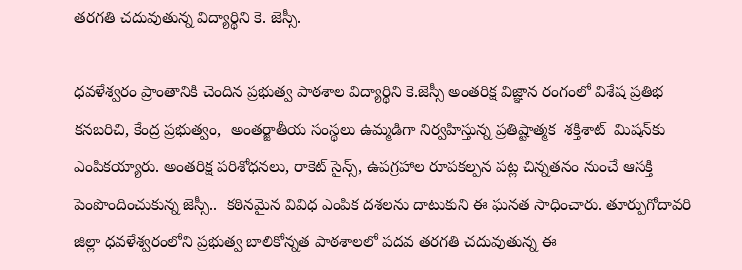తరగతి చదువుతున్న విద్యార్థిని కె. జెస్సీ.

ధవళేశ్వరం ప్రాంతానికి చెందిన ప్రభుత్వ పాఠశాల విద్యార్థిని కె.జెస్సీ అంతరిక్ష విజ్ఞాన రంగంలో విశేష ప్రతిభ కనబరిచి, కేంద్ర ప్రభుత్వం,  అంతర్జాతీయ సంస్థలు ఉమ్మడిగా నిర్వహిస్తున్న ప్రతిష్టాత్మక  శక్తిశాట్  మిషన్‌కు ఎంపికయ్యారు. అంతరిక్ష పరిశోధనలు, రాకెట్ సైన్స్, ఉపగ్రహాల రూపకల్పన పట్ల చిన్నతనం నుంచే ఆసక్తి పెంపొందించుకున్న జెస్సీ..  కఠినమైన వివిధ ఎంపిక దశలను దాటుకుని ఈ ఘనత సాధించారు. తూర్పుగోదావరి జిల్లా ధవళేశ్వరంలోని ప్రభుత్వ బాలికోన్నత పాఠశాలలో పదవ తరగతి చదువుతున్న ఈ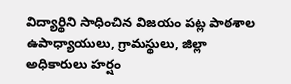విద్యార్థిని సాధించిన విజయం పట్ల పాఠశాల ఉపాధ్యాయులు, గ్రామస్థులు, జిల్లా అధికారులు హర్షం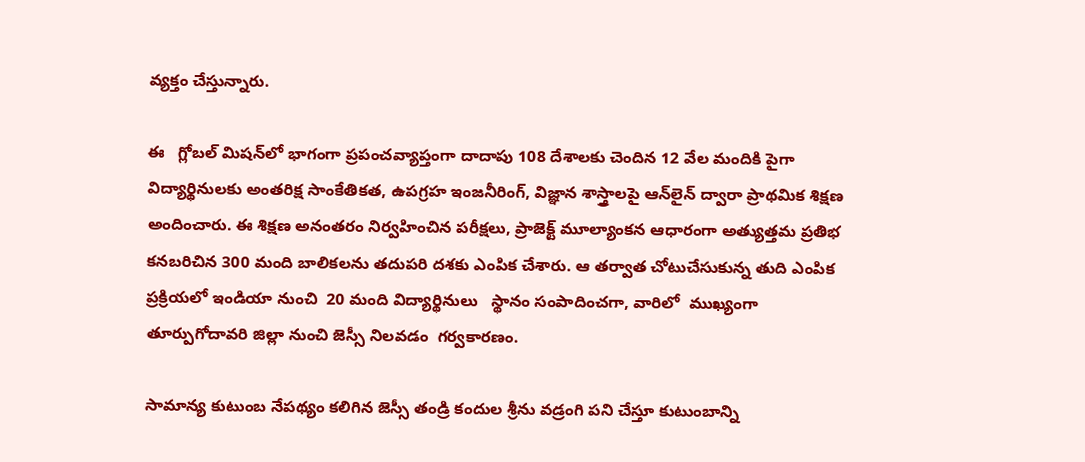వ్యక్తం చేస్తున్నారు.

ఈ   గ్లోబల్ మిషన్‌లో భాగంగా ప్రపంచవ్యాప్తంగా దాదాపు 108 దేశాలకు చెందిన 12 వేల మందికి పైగా విద్యార్థినులకు అంతరిక్ష సాంకేతికత, ఉపగ్రహ ఇంజనీరింగ్, విజ్ఞాన శాస్త్రాలపై ఆన్‌లైన్ ద్వారా ప్రాథమిక శిక్షణ అందించారు. ఈ శిక్షణ అనంతరం నిర్వహించిన పరీక్షలు, ప్రాజెక్ట్ మూల్యాంకన ఆధారంగా అత్యుత్తమ ప్రతిభ కనబరిచిన 300 మంది బాలికలను తదుపరి దశకు ఎంపిక చేశారు. ఆ తర్వాత చోటుచేసుకున్న తుది ఎంపిక ప్రక్రియలో ఇండియా నుంచి  20 మంది విద్యార్థినులు   స్థానం సంపాదించగా, వారిలో  ముఖ్యంగా తూర్పుగోదావరి జిల్లా నుంచి జెస్సీ నిలవడం  గర్వకారణం.

సామాన్య కుటుంబ నేపథ్యం కలిగిన జెస్సీ తండ్రి కందుల శ్రీను వడ్రంగి పని చేస్తూ కుటుంబాన్ని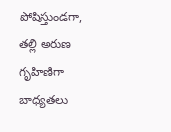పోషిస్తుండగా, తల్లి అరుణ గృహిణిగా బాధ్యతలు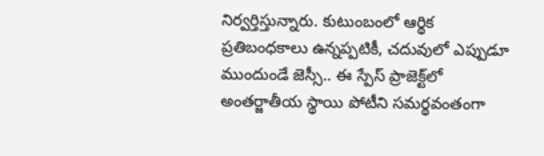నిర్వర్తిస్తున్నారు. కుటుంబంలో ఆర్థిక ప్రతిబంధకాలు ఉన్నప్పటికీ, చదువులో ఎప్పుడూ ముందుండే జెస్సీ.. ఈ స్పేస్ ప్రాజెక్ట్‌లో అంతర్జాతీయ స్థాయి పోటీని సమర్థవంతంగా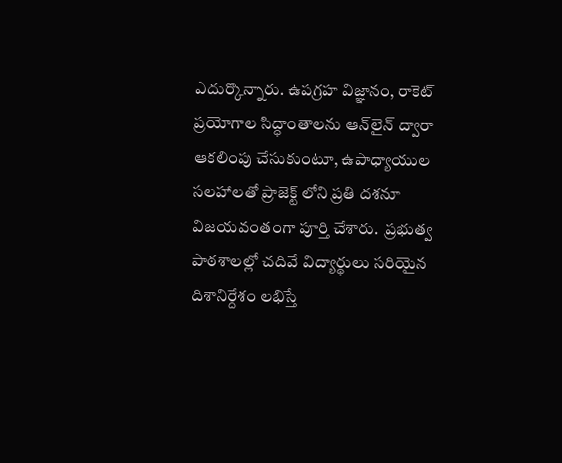ఎదుర్కొన్నారు. ఉపగ్రహ విజ్ఞానం, రాకెట్ ప్రయోగాల సిద్ధాంతాలను ఆన్‌లైన్ ద్వారా ఆకలింపు చేసుకుంటూ, ఉపాధ్యాయుల సలహాలతో ప్రాజెక్ట్ లోని ప్రతి దశనూ విజయవంతంగా పూర్తి చేశారు.  ప్రభుత్వ పాఠశాలల్లో చదివే విద్యార్థులు సరియైన దిశానిర్దేశం లభిస్తే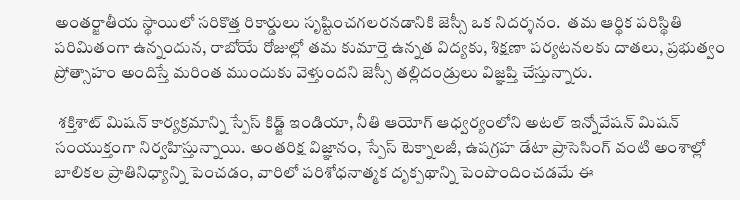అంతర్జాతీయ స్థాయిలో సరికొత్త రికార్డులు సృష్టించగలరనడానికి జెస్సీ ఒక నిదర్శనం.  తమ ఆర్థిక పరిస్థితి పరిమితంగా ఉన్నందున, రాబోయే రోజుల్లో తమ కుమార్తె ఉన్నత విద్యకు, శిక్షణా పర్యటనలకు దాతలు, ప్రభుత్వం ప్రోత్సాహం అందిస్తే మరింత ముందుకు వెళ్తుందని జెస్సీ తల్లిదండ్రులు విజ్ఞప్తి చేస్తున్నారు.

 శక్తిశాట్ మిషన్ కార్యక్రమాన్ని స్పేస్ కిడ్జ్ ఇండియా, నీతి ఆయోగ్ ఆధ్వర్యంలోని అటల్ ఇన్నోవేషన్ మిషన్  సంయుక్తంగా నిర్వహిస్తున్నాయి. అంతరిక్ష విజ్ఞానం, స్పేస్ టెక్నాలజీ, ఉపగ్రహ డేటా ప్రాసెసింగ్ వంటి అంశాల్లో బాలికల ప్రాతినిధ్యాన్ని పెంచడం, వారిలో పరిశోధనాత్మక దృక్పథాన్ని పెంపొందించడమే ఈ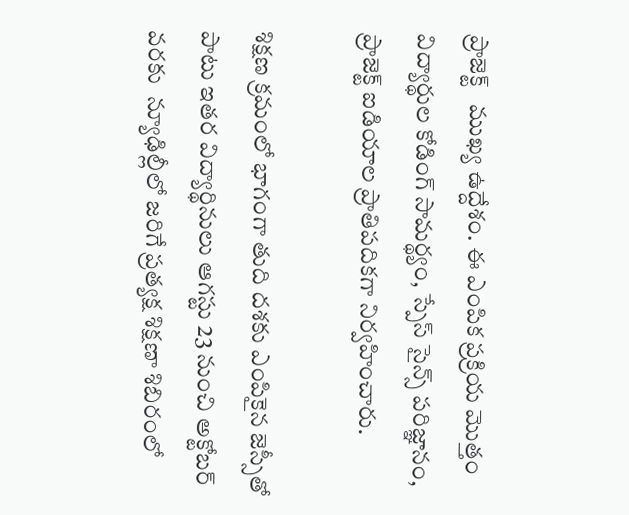ప్రాజెక్ట్   ముఖ్య ఉద్దేశం. ఈ ఎంపిక ప్రక్రియ మొత్తం విద్యార్థుల కోడింగ్ సామర్థ్యం, స్పేస్ సైన్స్ పరిజ్ఞానం,  ప్రాజెక్ట్ ఐడియాల ప్రాతిపదికగా నిర్వహించారు.

శిక్షణ క్రమంలో భాగంగా తుది దశకు ఎంపికైన జెస్సీతో పాటు ఇతర విద్యార్థినులు ఆగస్టు 23 నుంచి అక్టోబర్ వరకు  న్యూఢిల్లీలో జరిగే ప్రత్యక్ష శిక్షణా శిబిరంలో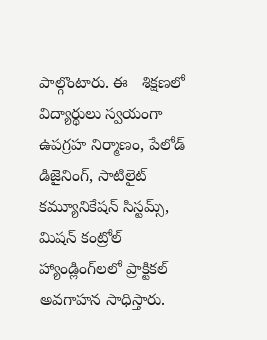పాల్గొంటారు. ఈ   శిక్షణలో విద్యార్థులు స్వయంగా ఉపగ్రహ నిర్మాణం, పేలోడ్ డిజైనింగ్, సాటిలైట్ కమ్యూనికేషన్ సిస్టమ్స్,  మిషన్ కంట్రోల్ హ్యాండ్లింగ్‌లలో ప్రాక్టికల్ అవగాహన సాధిస్తారు.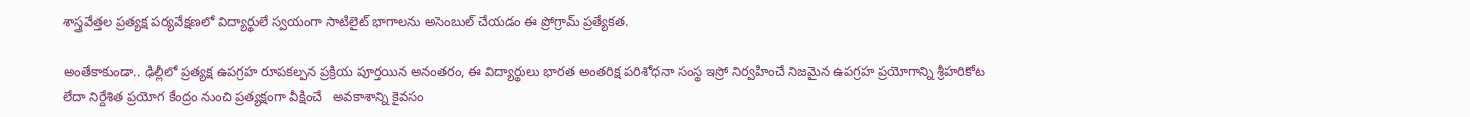శాస్త్రవేత్తల ప్రత్యక్ష పర్యవేక్షణలో విద్యార్థులే స్వయంగా సాటిలైట్ భాగాలను అసెంబుల్ చేయడం ఈ ప్రోగ్రామ్ ప్రత్యేకత.

అంతేకాకుండా.. ఢిల్లీలో ప్రత్యక్ష ఉపగ్రహ రూపకల్పన ప్రక్రియ పూర్తయిన అనంతరం, ఈ విద్యార్థులు భారత అంతరిక్ష పరిశోధనా సంస్థ ఇస్రో నిర్వహించే నిజమైన ఉపగ్రహ ప్రయోగాన్ని శ్రీహరికోట లేదా నిర్దేశిత ప్రయోగ కేంద్రం నుంచి ప్రత్యక్షంగా వీక్షించే   అవకాశాన్ని కైవసం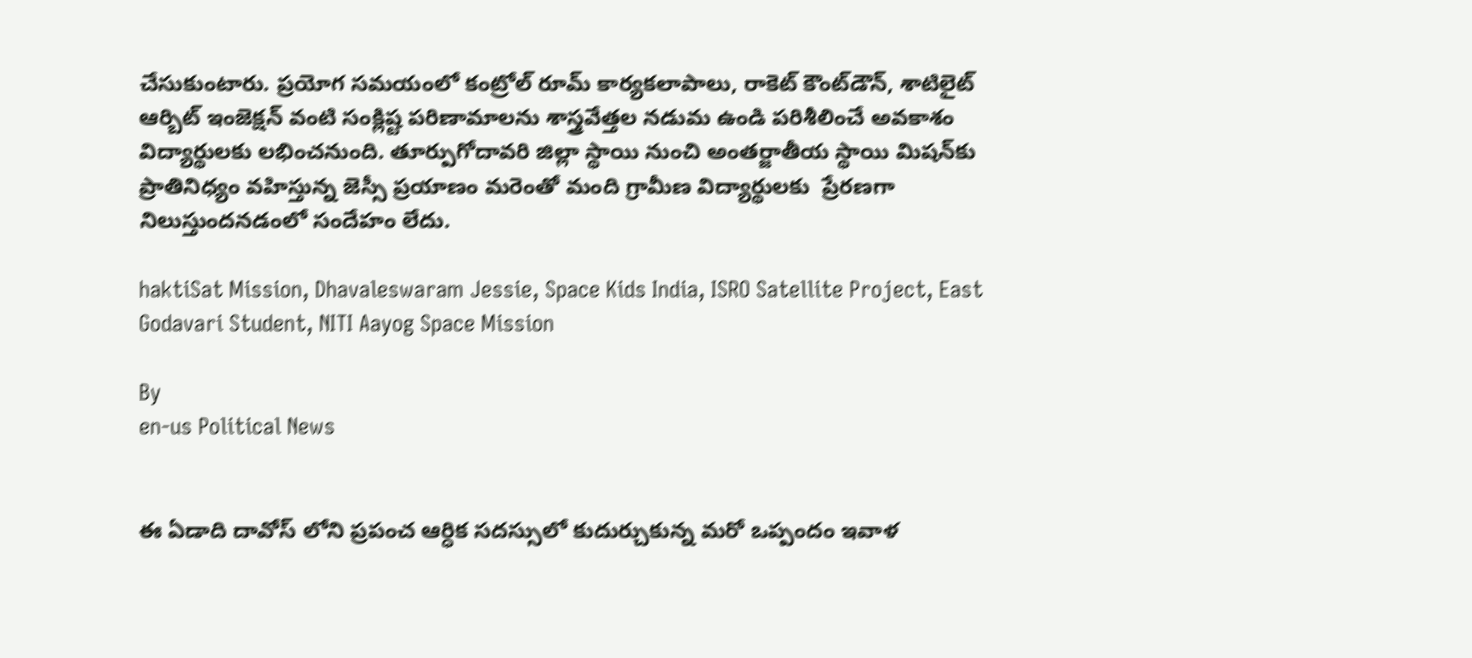చేసుకుంటారు. ప్రయోగ సమయంలో కంట్రోల్ రూమ్ కార్యకలాపాలు, రాకెట్ కౌంట్‌డౌన్, శాటిలైట్ ఆర్బిట్ ఇంజెక్షన్ వంటి సంక్లిష్ట పరిణామాలను శాస్త్రవేత్తల నడుమ ఉండి పరిశీలించే అవకాశం విద్యార్థులకు లభించనుంది. తూర్పుగోదావరి జిల్లా స్థాయి నుంచి అంతర్జాతీయ స్థాయి మిషన్‌కు ప్రాతినిధ్యం వహిస్తున్న జెస్సీ ప్రయాణం మరెంతో మంది గ్రామీణ విద్యార్థులకు  ప్రేరణగా నిలుస్తుందనడంలో సందేహం లేదు.

haktiSat Mission, Dhavaleswaram Jessie, Space Kids India, ISRO Satellite Project, East Godavari Student, NITI Aayog Space Mission

By
en-us Political News


ఈ ఏడాది దావోస్ లోని ప్రపంచ ఆర్ధిక సదస్సులో కుదుర్చుకున్న మరో ఒప్పందం ఇవాళ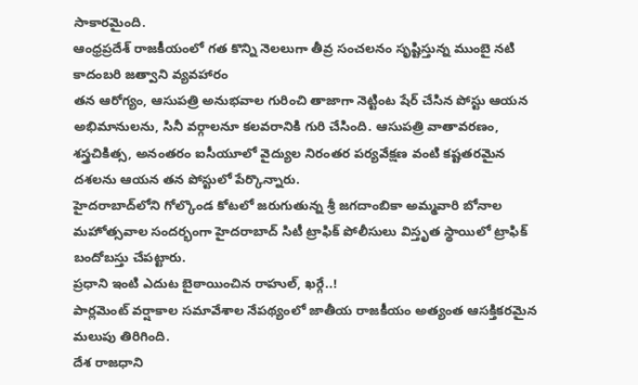సాకారమైంది.
ఆంధ్రప్రదేశ్ రాజకీయంలో గత కొన్ని నెలలుగా తీవ్ర సంచలనం సృష్టిస్తున్న ముంబై నటి కాదంబరి జత్వాని వ్యవహారం
తన ఆరోగ్యం, ఆసుపత్రి అనుభవాల గురించి తాజాగా నెట్టింట షేర్ చేసిన పోస్టు ఆయన అభిమానులను, సినీ వర్గాలనూ కలవరానికి గురి చేసింది. ఆసుపత్రి వాతావరణం, శస్త్రచికిత్స, అనంతరం ఐసీయూలో వైద్యుల నిరంతర పర్యవేక్షణ వంటి కష్టతరమైన దశలను ఆయన తన పోస్టులో పేర్కొన్నారు.
హైదరాబాద్‌లోని గోల్కొండ కోటలో జరుగుతున్న శ్రీ జగదాంబికా అమ్మవారి బోనాల మహోత్సవాల సందర్భంగా హైదరాబాద్ సిటీ ట్రాఫిక్ పోలీసులు విస్తృత స్థాయిలో ట్రాఫిక్ బందోబస్తు చేపట్టారు.
ప్రధాని ఇంటి ఎదుట బైఠాయించిన రాహుల్, ఖర్గే..!
పార్లమెంట్ వర్షాకాల సమావేశాల నేపథ్యంలో జాతీయ రాజకీయం అత్యంత ఆసక్తికరమైన మలుపు తిరిగింది.
దేశ రాజధాని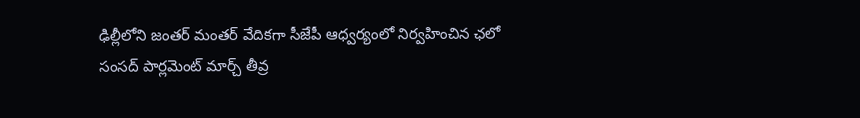ఢిల్లీలోని జంతర్ మంతర్ వేదికగా సీజేపీ ఆధ్వర్యంలో నిర్వహించిన ఛలో సంసద్ పార్లమెంట్ మార్చ్ తీవ్ర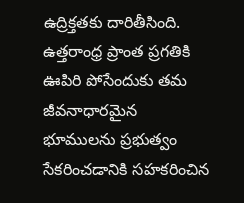ఉద్రిక్తతకు దారితీసింది.
ఉత్తరాంధ్ర ప్రాంత ప్రగతికి ఊపిరి పోసేందుకు తమ జీవనాధారమైన భూములను ప్రభుత్వం సేకరించడానికి సహకరించిన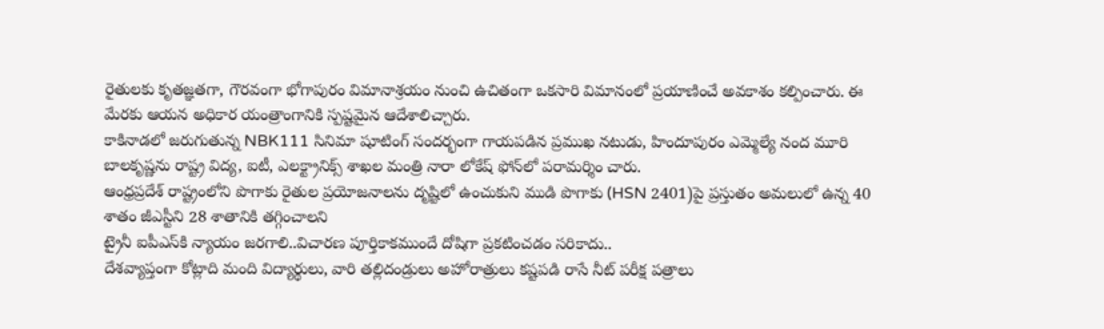రైతులకు కృతజ్ఞతగా, గౌరవంగా భోగాపురం విమానాశ్రయం నుంచి ఉచితంగా ఒకసారి విమానంలో ప్రయాణించే అవకాశం కల్పించారు. ఈ మేరకు ఆయన అధికార యంత్రాంగానికి స్పష్టమైన ఆదేశాలిచ్చారు.
కాకినాడలో జరుగుతున్న NBK111 సినిమా షూటింగ్ సందర్భంగా గాయపడిన ప్రముఖ నటుడు, హిందూపురం ఎమ్మెల్యే నంద మూరి బాలకృష్ణను రాష్ట్ర విద్య, ఐటీ, ఎలక్ట్రానిక్స్ శాఖల మంత్రి నారా లోకేష్ ఫోన్‌లో పరామర్శిం చారు.
ఆంధ్రప్రదేశ్ రాష్ట్రంలోని పొగాకు రైతుల ప్రయోజనాలను దృష్టిలో ఉంచుకుని ముడి పొగాకు (HSN 2401)పై ప్రస్తుతం అమలులో ఉన్న 40 శాతం జీఎస్టీని 28 శాతానికి తగ్గించాలని
ట్రైనీ ఐపీఎస్‌కి న్యాయం జరగాలి..విచారణ పూర్తికాకముందే దోషిగా ప్రకటించడం సరికాదు..
దేశవ్యాప్తంగా కోట్లాది మంది విద్యార్థులు, వారి తల్లిదండ్రులు అహోరాత్రులు కష్టపడి రాసే నీట్ పరీక్ష పత్రాలు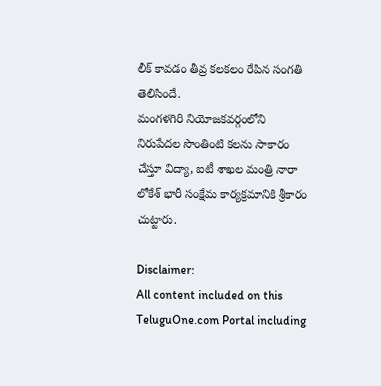లీక్ కావడం తీవ్ర కలకలం రేపిన సంగతి తెలిసిందే.
మంగళగిరి నియోజకవర్గంలోని నిరుపేదల సొంతింటి కలను సాకారం చేస్తూ విద్యా, ఐటీ శాఖల మంత్రి నారా లోకేశ్ భారీ సంక్షేమ కార్యక్రమానికి శ్రీకారం చుట్టారు.

Disclaimer:
All content included on this TeluguOne.com Portal including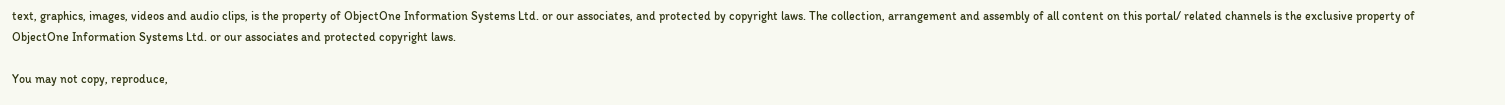text, graphics, images, videos and audio clips, is the property of ObjectOne Information Systems Ltd. or our associates, and protected by copyright laws. The collection, arrangement and assembly of all content on this portal/ related channels is the exclusive property of ObjectOne Information Systems Ltd. or our associates and protected copyright laws.

You may not copy, reproduce,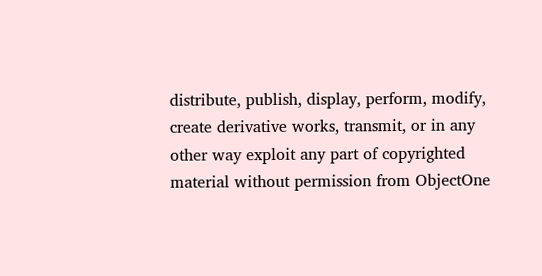distribute, publish, display, perform, modify, create derivative works, transmit, or in any other way exploit any part of copyrighted material without permission from ObjectOne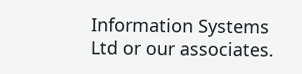Information Systems Ltd or our associates.